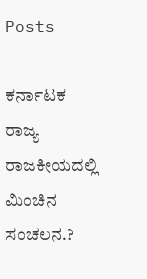Posts

ಕರ್ನಾಟಕ ರಾಜ್ಯ ರಾಜಕೀಯದಲ್ಲಿ ಮಿಂಚಿನ ಸಂಚಲನ.?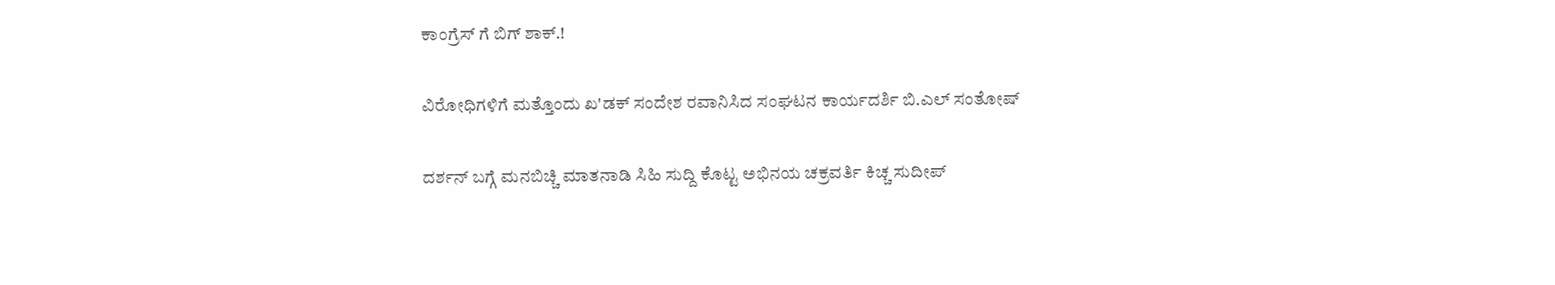ಕಾಂಗ್ರೆಸ್ ಗೆ ಬಿಗ್ ಶಾಕ್.!

ವಿರೋಧಿಗಳಿಗೆ ಮತ್ತೊಂದು ಖ'ಡಕ್ ಸಂದೇಶ ರವಾನಿಸಿದ ಸಂಘಟನ ಕಾರ್ಯದರ್ಶಿ ಬಿ.ಎಲ್ ಸಂತೋಷ್

ದರ್ಶನ್ ಬಗ್ಗೆ ಮನಬಿಚ್ಚಿ ಮಾತನಾಡಿ ಸಿಹಿ ಸುದ್ದಿ ಕೊಟ್ಟ ಅಭಿನಯ ಚಕ್ರವರ್ತಿ ಕಿಚ್ಚ ಸುದೀಪ್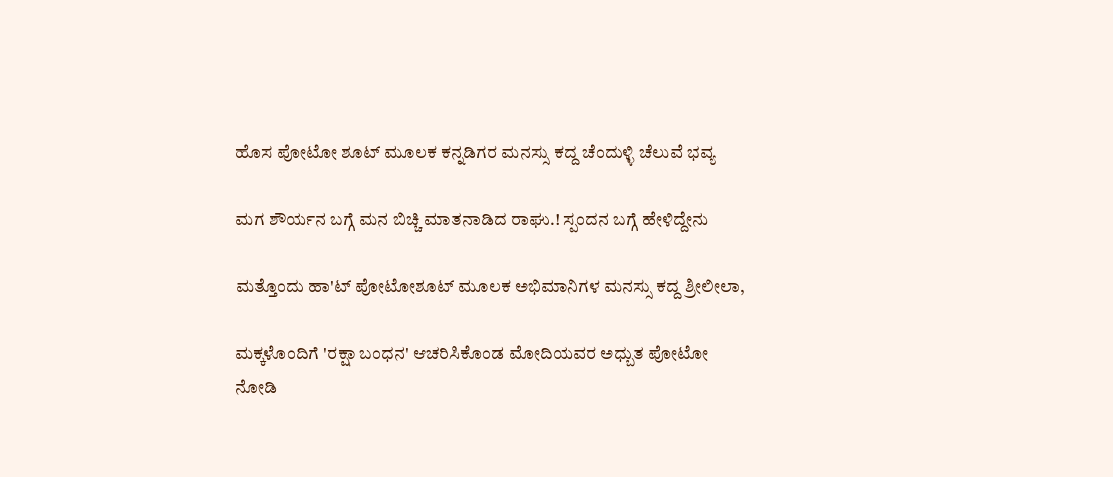ಹೊಸ ಪೋಟೋ ಶೂಟ್ ಮೂಲಕ ಕನ್ನಡಿಗರ ಮನಸ್ಸು ಕದ್ದ ಚೆಂದುಳ್ಳಿ ಚೆಲುವೆ ಭವ್ಯ

ಮಗ ಶೌರ್ಯನ ಬಗ್ಗೆ ಮನ ಬಿಚ್ಚಿ ಮಾತನಾಡಿದ ರಾಘು.! ಸ್ಪಂದನ ಬಗ್ಗೆ ಹೇಳಿದ್ದೇನು

ಮತ್ತೊಂದು ಹಾ'ಟ್ ಪೋಟೋಶೂಟ್ ಮೂಲಕ ಅಭಿಮಾನಿಗಳ ಮನಸ್ಸು ಕದ್ದ ಶ್ರೀಲೀಲಾ,

ಮಕ್ಕಳೊಂದಿಗೆ 'ರಕ್ಷಾ ಬಂಧನ' ಆಚರಿಸಿಕೊಂಡ ಮೋದಿಯವರ ಅಧ್ಬುತ ಪೋಟೋ ನೋಡಿ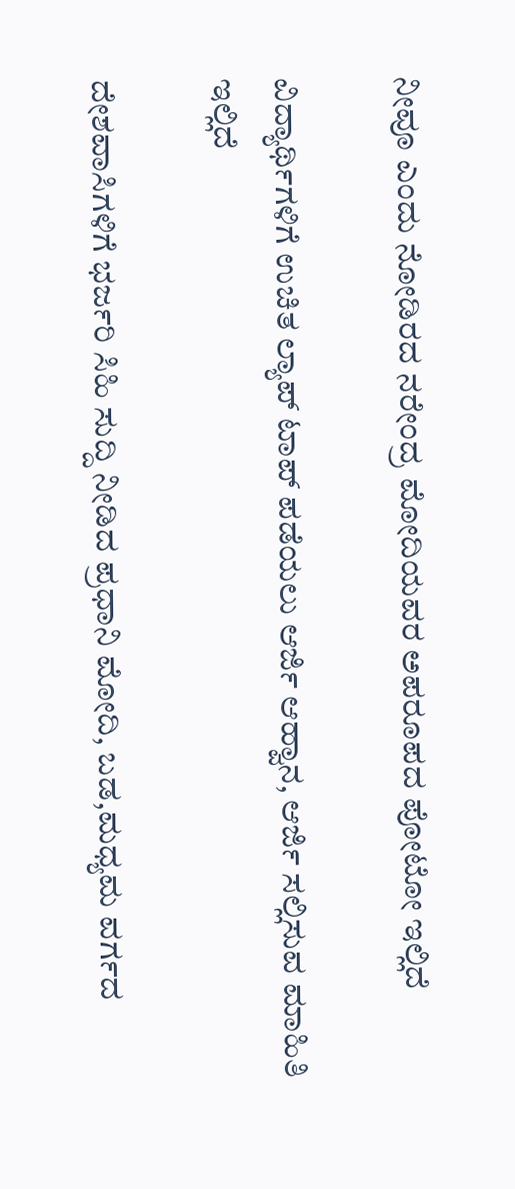ನೀವೂ ಎಂದು ನೋಡಿರದ ನರೇಂದ್ರ ಮೋದಿಯವರ ಅಪರೂಪದ ಪೋಟೋ ಇಲ್ಲಿದೆ

ವಿದ್ಯಾರ್ಥಿಗಳಿಗೆ ಉಚಿತ ಲ್ಯಾಪ್ ಟಾಪ್ ಪಡೆಯಲು ಆರ್ಜಿ ಆಹ್ವಾನ, ಆರ್ಜಿ ಸಲ್ಲಿಸುವ ಮಾಹಿತಿ ಇಲ್ಲಿದೆ

ದೇಶವಾಸಿಗಳಿಗೆ ಭರ್ಜರಿ ಸಿಹಿ ಸುದ್ದಿ ನೀಡಿದ ಪ್ರಧಾನಿ ಮೋದಿ, ಬಡ,ಮಧ್ಯಮ ವರ್ಗದ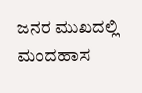ಜನರ ಮುಖದಲ್ಲಿ ಮಂದಹಾಸ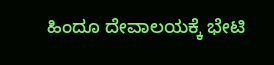ಹಿಂದೂ ದೇವಾಲಯಕ್ಕೆ ಭೇಟಿ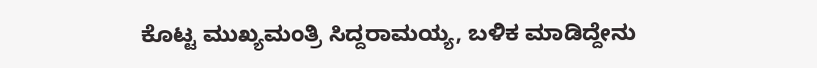ಕೊಟ್ಟ ಮುಖ್ಯಮಂತ್ರಿ ಸಿದ್ದರಾಮಯ್ಯ, ಬಳಿಕ ಮಾಡಿದ್ದೇನು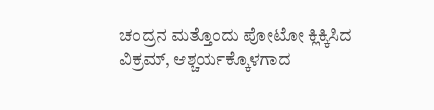ಚಂದ್ರನ ಮತ್ತೊಂದು ಪೋಟೋ ಕ್ಲಿಕ್ಕಿಸಿದ ವಿಕ್ರಮ್, ಆಶ್ಚರ್ಯಕ್ಕೊಳಗಾದ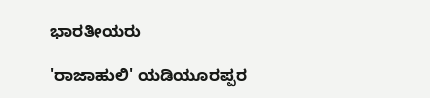ಭಾರತೀಯರು

'ರಾಜಾಹುಲಿ' ಯಡಿಯೂರಪ್ಪರ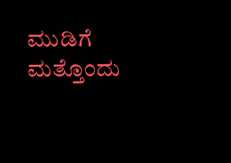ಮುಡಿಗೆ ಮತ್ತೊಂದು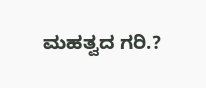ಮಹತ್ವದ ಗರಿ.?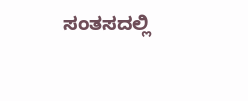ಸಂತಸದಲ್ಲಿ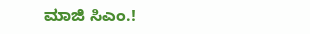ಮಾಜಿ ಸಿಎಂ.!